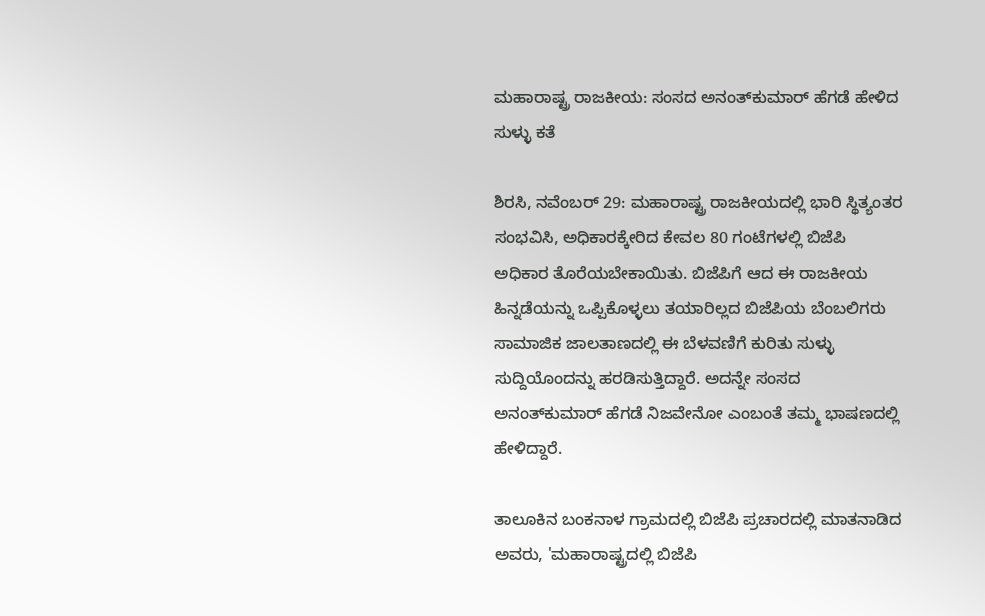ಮಹಾರಾಷ್ಟ್ರ ರಾಜಕೀಯ: ಸಂಸದ ಅನಂತ್‌ಕುಮಾರ್ ಹೆಗಡೆ ಹೇಳಿದ ಸುಳ್ಳು ಕತೆ

ಶಿರಸಿ, ನವೆಂಬರ್ 29: ಮಹಾರಾಷ್ಟ್ರ ರಾಜಕೀಯದಲ್ಲಿ ಭಾರಿ ಸ್ಥಿತ್ಯಂತರ ಸಂಭವಿಸಿ, ಅಧಿಕಾರಕ್ಕೇರಿದ ಕೇವಲ 80 ಗಂಟೆಗಳಲ್ಲಿ ಬಿಜೆಪಿ ಅಧಿಕಾರ ತೊರೆಯಬೇಕಾಯಿತು. ಬಿಜೆಪಿಗೆ ಆದ ಈ ರಾಜಕೀಯ ಹಿನ್ನಡೆಯನ್ನು ಒಪ್ಪಿಕೊಳ್ಳಲು ತಯಾರಿಲ್ಲದ ಬಿಜೆಪಿಯ ಬೆಂಬಲಿಗರು ಸಾಮಾಜಿಕ ಜಾಲತಾಣದಲ್ಲಿ ಈ ಬೆಳವಣಿಗೆ ಕುರಿತು ಸುಳ್ಳು ಸುದ್ದಿಯೊಂದನ್ನು ಹರಡಿಸುತ್ತಿದ್ದಾರೆ. ಅದನ್ನೇ ಸಂಸದ ಅನಂತ್‌ಕುಮಾರ್ ಹೆಗಡೆ ನಿಜವೇನೋ ಎಂಬಂತೆ ತಮ್ಮ ಭಾಷಣದಲ್ಲಿ ಹೇಳಿದ್ದಾರೆ.

ತಾಲೂಕಿನ ಬಂಕನಾಳ ಗ್ರಾಮದಲ್ಲಿ ಬಿಜೆಪಿ ಪ್ರಚಾರದಲ್ಲಿ ಮಾತನಾಡಿದ ಅವರು, 'ಮಹಾರಾಷ್ಟ್ರದಲ್ಲಿ ಬಿಜೆಪಿ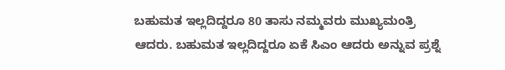ಬಹುಮತ ಇಲ್ಲದಿದ್ದರೂ 80 ತಾಸು ನಮ್ಮವರು ಮುಖ್ಯಮಂತ್ರಿ ಆದರು. ಬಹುಮತ ಇಲ್ಲದಿದ್ದರೂ ಏಕೆ ಸಿಎಂ ಆದರು ಅನ್ನುವ ಪ್ರಶ್ನೆ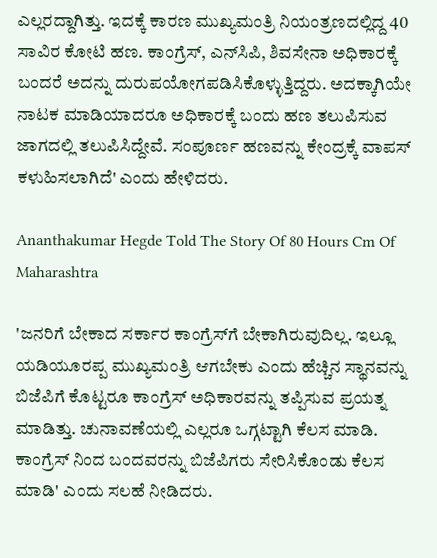ಎಲ್ಲರದ್ದಾಗಿತ್ತು. ಇದಕ್ಕೆ ಕಾರಣ ಮುಖ್ಯಮಂತ್ರಿ ನಿಯಂತ್ರಣದಲ್ಲಿದ್ದ 40 ಸಾವಿರ ಕೋಟಿ ಹಣ. ಕಾಂಗ್ರೆಸ್, ಎನ್‌ಸಿಪಿ, ಶಿವಸೇನಾ ಅಧಿಕಾರಕ್ಕೆ ಬಂದರೆ ಅದನ್ನು ದುರುಪಯೋಗಪಡಿಸಿಕೊಳ್ಳುತ್ತಿದ್ದರು. ಅದಕ್ಕಾಗಿಯೇ ನಾಟಕ ಮಾಡಿಯಾದರೂ ಅಧಿಕಾರಕ್ಕೆ ಬಂದು ಹಣ ತಲುಪಿಸುವ ಜಾಗದಲ್ಲಿ ತಲುಪಿಸಿದ್ದೇವೆ. ಸಂಪೂರ್ಣ ಹಣವನ್ನು ಕೇಂದ್ರಕ್ಕೆ ವಾಪಸ್ ಕಳುಹಿಸಲಾಗಿದೆ' ಎಂದು ಹೇಳಿದರು.

Ananthakumar Hegde Told The Story Of 80 Hours Cm Of Maharashtra

'ಜನರಿಗೆ ಬೇಕಾದ ಸರ್ಕಾರ ಕಾಂಗ್ರೆಸ್‌ಗೆ ಬೇಕಾಗಿರುವುದಿಲ್ಲ. ಇಲ್ಲೂ ಯಡಿಯೂರಪ್ಪ ಮುಖ್ಯಮಂತ್ರಿ ಆಗಬೇಕು ಎಂದು ಹೆಚ್ಚಿನ ಸ್ಥಾನವನ್ನು ಬಿಜೆಪಿಗೆ ಕೊಟ್ಟರೂ ಕಾಂಗ್ರೆಸ್ ಅಧಿಕಾರವನ್ನು ತಪ್ಪಿಸುವ ಪ್ರಯತ್ನ ಮಾಡಿತ್ತು. ಚುನಾವಣೆಯಲ್ಲಿ ಎಲ್ಲರೂ ಒಗ್ಗಟ್ಟಾಗಿ ಕೆಲಸ ಮಾಡಿ. ಕಾಂಗ್ರೆಸ್‌ ನಿಂದ ಬಂದವರನ್ನು ಬಿಜೆಪಿಗರು ಸೇರಿಸಿಕೊಂಡು ಕೆಲಸ ಮಾಡಿ' ಎಂದು ಸಲಹೆ ನೀಡಿದರು.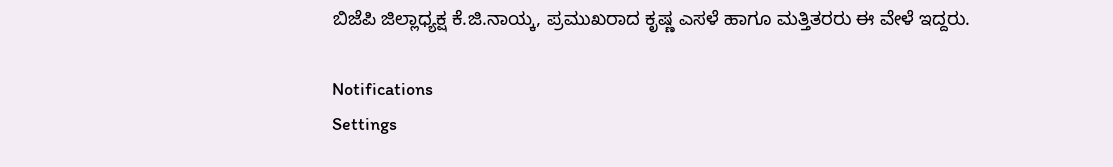ಬಿಜೆಪಿ ಜಿಲ್ಲಾಧ್ಯಕ್ಷ ಕೆ.ಜಿ.ನಾಯ್ಕ, ಪ್ರಮುಖರಾದ ಕೃಷ್ಣ ಎಸಳೆ ಹಾಗೂ ಮತ್ತಿತರರು ಈ ವೇಳೆ ಇದ್ದರು.

Notifications
Settings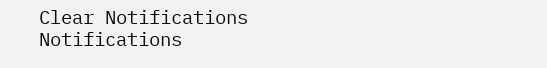Clear Notifications
Notifications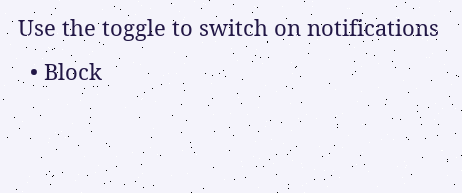Use the toggle to switch on notifications
  • Block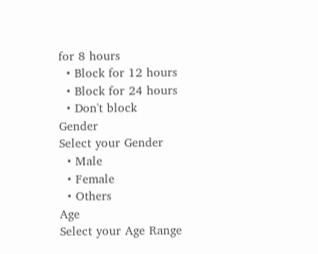for 8 hours
  • Block for 12 hours
  • Block for 24 hours
  • Don't block
Gender
Select your Gender
  • Male
  • Female
  • Others
Age
Select your Age Range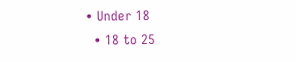• Under 18
  • 18 to 25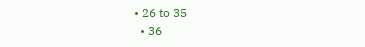• 26 to 35
  • 36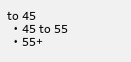to 45
  • 45 to 55
  • 55+